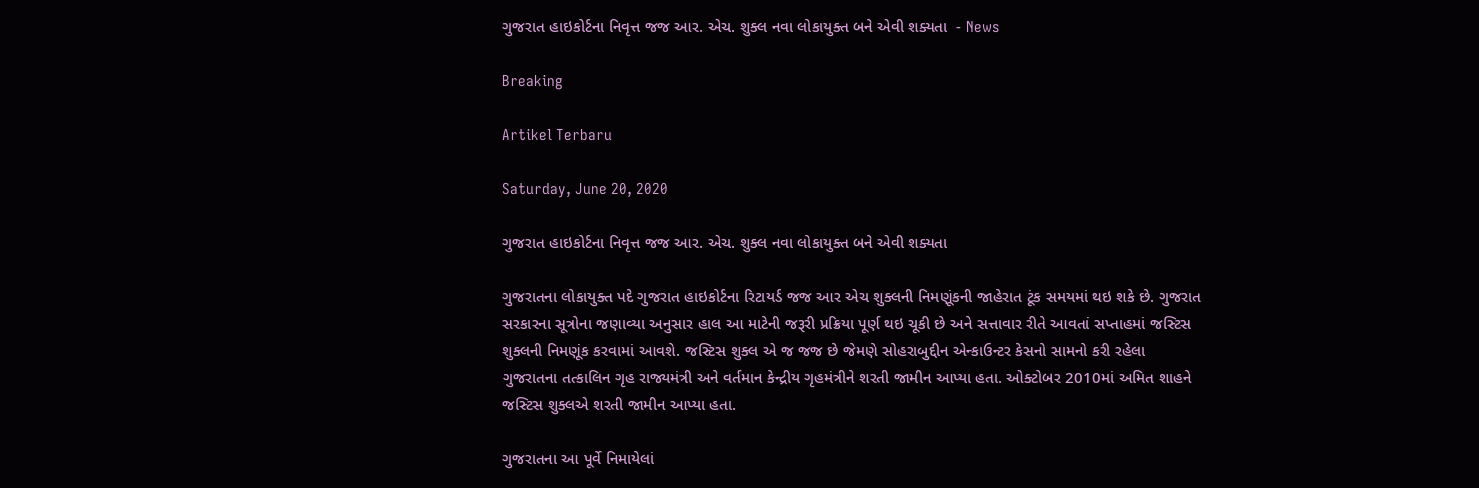ગુજરાત હાઇકોર્ટના નિવૃત્ત જજ આર. એચ. શુક્લ નવા લોકાયુક્ત બને એવી શક્યતા  - News

Breaking

Artikel Terbaru

Saturday, June 20, 2020

ગુજરાત હાઇકોર્ટના નિવૃત્ત જજ આર. એચ. શુક્લ નવા લોકાયુક્ત બને એવી શક્યતા

ગુજરાતના લોકાયુક્ત પદે ગુજરાત હાઇકોર્ટના રિટાયર્ડ જજ આર એચ શુક્લની નિમણૂંકની જાહેરાત ટૂંક સમયમાં થઇ શકે છે. ગુજરાત સરકારના સૂત્રોના જણાવ્યા અનુસાર હાલ આ માટેની જરૂરી પ્રક્રિયા પૂર્ણ થઇ ચૂકી છે અને સત્તાવાર રીતે આવતાં સપ્તાહમાં જસ્ટિસ શુક્લની નિમણૂંક કરવામાં આવશે. જસ્ટિસ શુક્લ એ જ જજ છે જેમણે સોહરાબુદ્દીન એન્કાઉન્ટર કેસનો સામનો કરી રહેલા ગુજરાતના તત્કાલિન ગૃહ રાજ્યમંત્રી અને વર્તમાન કેન્દ્રીય ગૃહમંત્રીને શરતી જામીન આપ્યા હતા. ઓક્ટોબર 2010માં અમિત શાહને જસ્ટિસ શુક્લએ શરતી જામીન આપ્યા હતા.

ગુજરાતના આ પૂર્વે નિમાયેલાં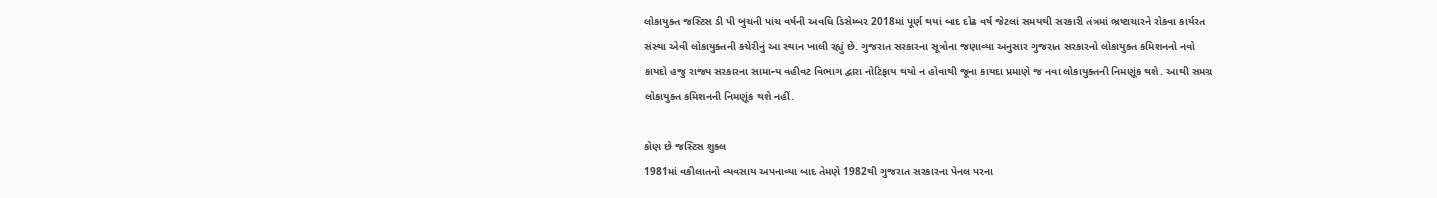લોકાયુક્ત જસ્ટિસ ડી પી બુચની પાંચ વર્ષની અવધિ ડિસેમ્બર 2018માં પૂર્ણ થયાં બાદ દોઢ વર્ષ જેટલાં સમયથી સરકારી તંત્રમાં ભ્રષ્ટાચારને રોકવા કાર્યરત સંસ્થા એવી લોકાયુક્તની કચેરીનું આ સ્થાન ખાલી રહ્યું છે. ગુજરાત સરકારના સૂત્રોના જણાવ્યા અનુસાર ગુજરાત સરકારનો લોકાયુક્ત કમિશનનો નવો કાયદો હજુ રાજ્ય સરકારના સામાન્ય વહીવટ વિભાગ દ્વારા નોટિફાય થયો ન હોવાથી જૂના કાયદા પ્રમાણે જ નવા લોકાયુક્તની નિમણૂંક થશે. આથી સમગ્ર લોકાયુક્ત કમિશનની નિમણૂંક થશે નહીં.

કોણ છે જસ્ટિસ શુક્લ
1981માં વકીલાતનો વ્યવસાય અપનાવ્યા બાદ તેમણે 1982થી ગુજરાત સરકારના પેનલ પરના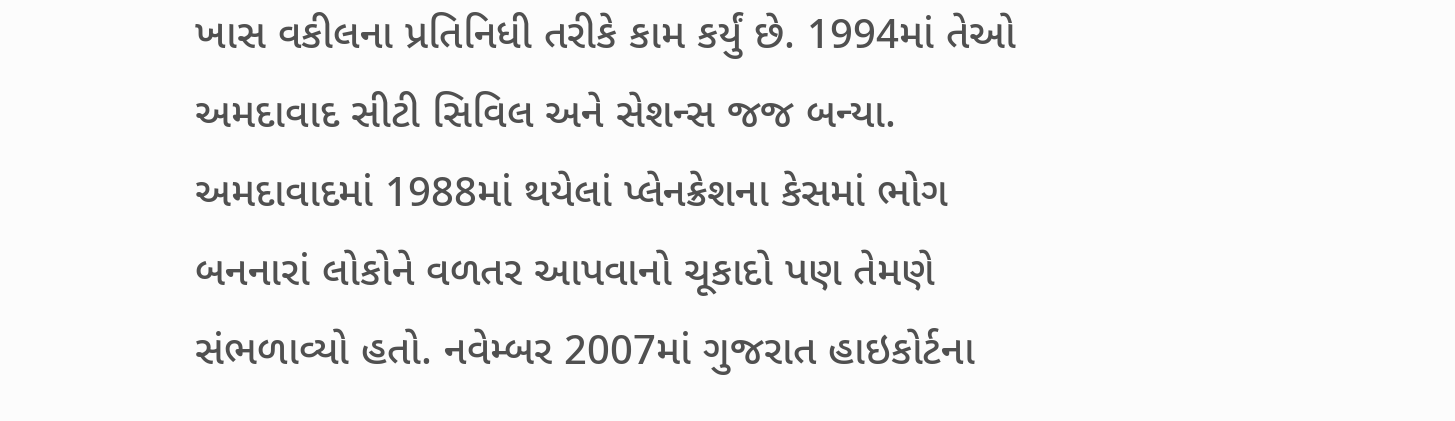ખાસ વકીલના પ્રતિનિધી તરીકે કામ કર્યું છે. 1994માં તેઓ અમદાવાદ સીટી સિવિલ અને સેશન્સ જજ બન્યા. અમદાવાદમાં 1988માં થયેલાં પ્લેનક્રેશના કેસમાં ભોગ બનનારાં લોકોને વળતર આપવાનો ચૂકાદો પણ તેમણે સંભળાવ્યો હતો. નવેમ્બર 2007માં ગુજરાત હાઇકોર્ટના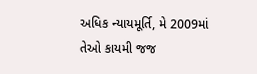અધિક ન્યાયમૂર્તિ, મે 2009માં તેઓ કાયમી જજ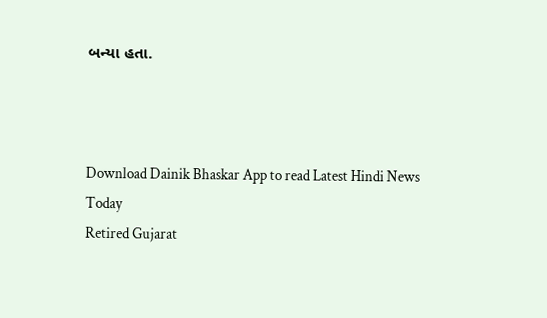બન્યા હતા.



Download Dainik Bhaskar App to read Latest Hindi News Today
Retired Gujarat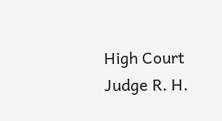High Court Judge R. H.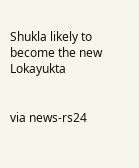Shukla likely to become the new Lokayukta


via news-rs24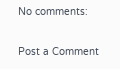No comments:

Post a Comment